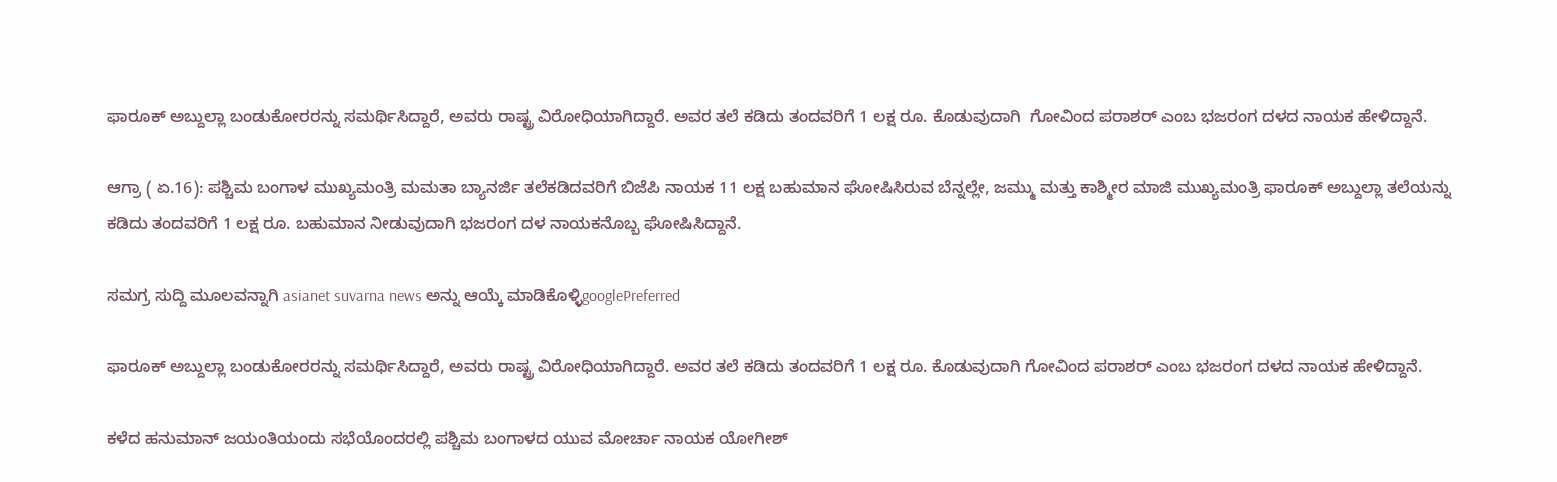ಫಾರೂಕ್ ಅಬ್ದುಲ್ಲಾ ಬಂಡುಕೋರರನ್ನು ಸಮರ್ಥಿಸಿದ್ದಾರೆ, ಅವರು ರಾಷ್ಟ್ರ ವಿರೋಧಿಯಾಗಿದ್ದಾರೆ. ಅವರ ತಲೆ ಕಡಿದು ತಂದವರಿಗೆ 1 ಲಕ್ಷ ರೂ. ಕೊಡುವುದಾಗಿ  ಗೋವಿಂದ ಪರಾಶರ್ ಎಂಬ ಭಜರಂಗ ದಳದ ನಾಯಕ ಹೇಳಿದ್ದಾನೆ.

ಆಗ್ರಾ ( ಏ.16): ಪಶ್ಚಿಮ ಬಂಗಾಳ ಮುಖ್ಯಮಂತ್ರಿ ಮಮತಾ ಬ್ಯಾನರ್ಜಿ ತಲೆಕಡಿದವರಿಗೆ ಬಿಜೆಪಿ ನಾಯಕ 11 ಲಕ್ಷ ಬಹುಮಾನ ಘೋಷಿಸಿರುವ ಬೆನ್ನಲ್ಲೇ, ಜಮ್ಮು ಮತ್ತು ಕಾಶ್ಮೀರ ಮಾಜಿ ಮುಖ್ಯಮಂತ್ರಿ ಫಾರೂಕ್ ಅಬ್ದುಲ್ಲಾ ತಲೆಯನ್ನು ಕಡಿದು ತಂದವರಿಗೆ 1 ಲಕ್ಷ ರೂ. ಬಹುಮಾನ ನೀಡುವುದಾಗಿ ಭಜರಂಗ ದಳ ನಾಯಕನೊಬ್ಬ ಘೋಷಿಸಿದ್ದಾನೆ.

ಸಮಗ್ರ ಸುದ್ದಿ ಮೂಲವನ್ನಾಗಿ asianet suvarna news ಅನ್ನು ಆಯ್ಕೆ ಮಾಡಿಕೊಳ್ಳಿgooglePreferred

ಫಾರೂಕ್ ಅಬ್ದುಲ್ಲಾ ಬಂಡುಕೋರರನ್ನು ಸಮರ್ಥಿಸಿದ್ದಾರೆ, ಅವರು ರಾಷ್ಟ್ರ ವಿರೋಧಿಯಾಗಿದ್ದಾರೆ. ಅವರ ತಲೆ ಕಡಿದು ತಂದವರಿಗೆ 1 ಲಕ್ಷ ರೂ. ಕೊಡುವುದಾಗಿ ಗೋವಿಂದ ಪರಾಶರ್ ಎಂಬ ಭಜರಂಗ ದಳದ ನಾಯಕ ಹೇಳಿದ್ದಾನೆ.

ಕಳೆದ ಹನುಮಾನ್ ಜಯಂತಿಯಂದು ಸಭೆಯೊಂದರಲ್ಲಿ ಪಶ್ಚಿಮ ಬಂಗಾಳದ ಯುವ ಮೋರ್ಚಾ ನಾಯಕ ಯೋಗೀಶ್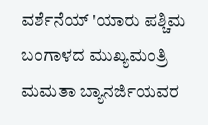ವರ್ಶೆನೆಯ್ 'ಯಾರು ಪಶ್ಚಿಮ ಬಂಗಾಳದ ಮುಖ್ಯಮಂತ್ರಿ ಮಮತಾ ಬ್ಯಾನರ್ಜಿಯವರ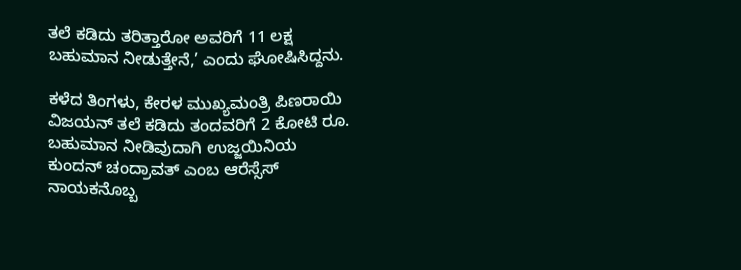ತಲೆ ಕಡಿದು ತರಿತ್ತಾರೋ ಅವರಿಗೆ 11 ಲಕ್ಷ ಬಹುಮಾನ ನೀಡುತ್ತೇನೆ,’ ಎಂದು ಘೋಷಿಸಿದ್ದನು.

ಕಳೆದ ತಿಂಗಳು, ಕೇರಳ ಮುಖ್ಯಮಂತ್ರಿ ಪಿಣರಾಯಿ ವಿಜಯನ್ ತಲೆ ಕಡಿದು ತಂದವರಿಗೆ 2 ಕೋಟಿ ರೂ. ಬಹುಮಾನ ನೀಡಿವುದಾಗಿ ಉಜ್ಜಯಿನಿಯ ಕುಂದನ್ ಚಂದ್ರಾವತ್ ಎಂಬ ಆರೆಸ್ಸೆಸ್ ನಾಯಕನೊಬ್ಬ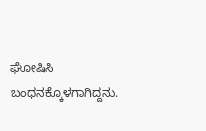ಘೋಷಿಸಿ ಬಂಧನಕ್ಕೊಳಗಾಗಿದ್ದನು.